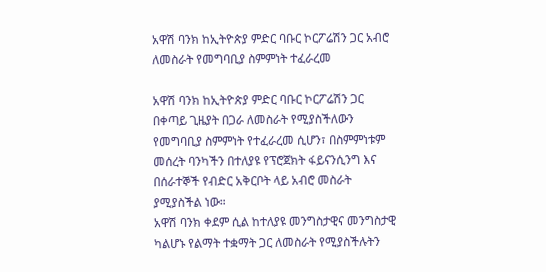አዋሽ ባንክ ከኢትዮጵያ ምድር ባቡር ኮርፖሬሽን ጋር አብሮ ለመስራት የመግባቢያ ስምምነት ተፈራረመ

አዋሽ ባንክ ከኢትዮጵያ ምድር ባቡር ኮርፖሬሽን ጋር በቀጣይ ጊዜያት በጋራ ለመስራት የሚያስችለውን የመግባቢያ ስምምነት የተፈራረመ ሲሆን፣ በስምምነቱም መሰረት ባንካችን በተለያዩ የፕሮጀክት ፋይናንሲንግ እና በሰራተኞች የብድር አቅርቦት ላይ አብሮ መስራት ያሚያስችል ነው።
አዋሽ ባንክ ቀደም ሲል ከተለያዩ መንግስታዊና መንግስታዊ ካልሆኑ የልማት ተቋማት ጋር ለመስራት የሚያስችሉትን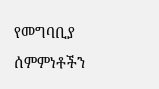የመግባቢያ ሰምምነቶችን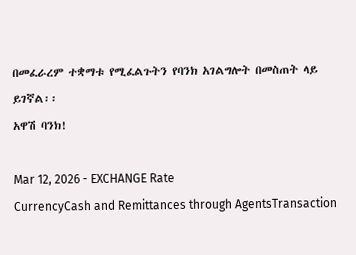በመፈራረም ተቋማቱ የሚፈልጉትን የባንክ አገልግሎት በመስጠት ላይ ይገኛል፡፡
አዋሽ ባንክ!

Mar 12, 2026 - EXCHANGE Rate
CurrencyCash and Remittances through AgentsTransaction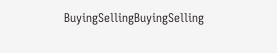BuyingSellingBuyingSelling